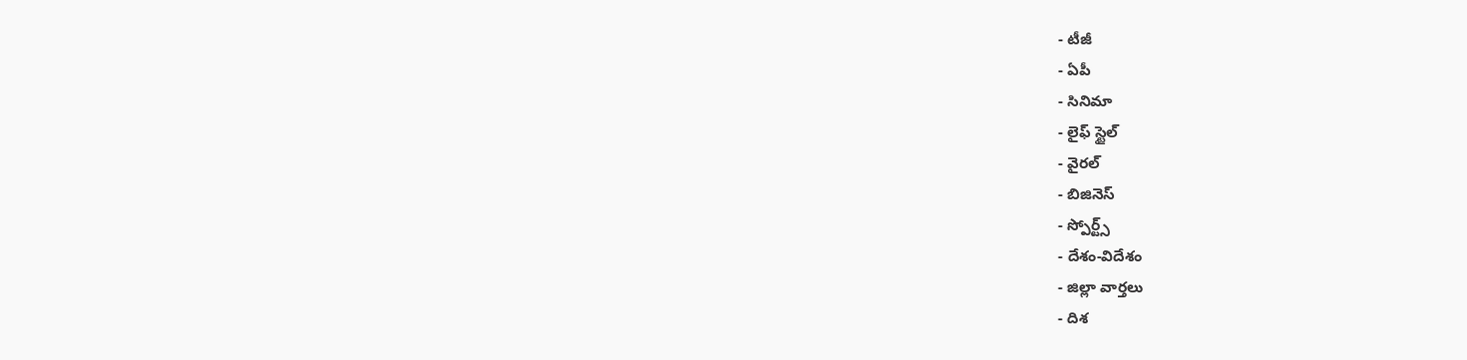- టీజీ
- ఏపీ
- సినిమా
- లైఫ్ స్టైల్
- వైరల్
- బిజినెస్
- స్పోర్ట్స్
- దేశం-విదేశం
- జిల్లా వార్తలు
- దిశ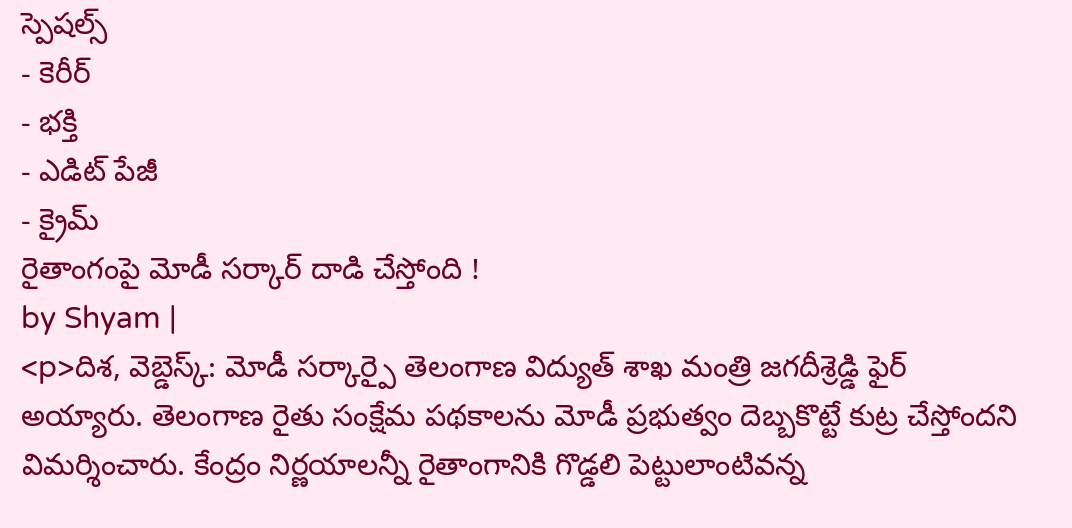స్పెషల్స్
- కెరీర్
- భక్తి
- ఎడిట్ పేజీ
- క్రైమ్
రైతాంగంపై మోడీ సర్కార్ దాడి చేస్తోంది !
by Shyam |
<p>దిశ, వెబ్డెస్క్: మోడీ సర్కార్పై తెలంగాణ విద్యుత్ శాఖ మంత్రి జగదీశ్రెడ్డి ఫైర్ అయ్యారు. తెలంగాణ రైతు సంక్షేమ పథకాలను మోడీ ప్రభుత్వం దెబ్బకొట్టే కుట్ర చేస్తోందని విమర్శించారు. కేంద్రం నిర్ణయాలన్నీ రైతాంగానికి గొడ్డలి పెట్టులాంటివన్న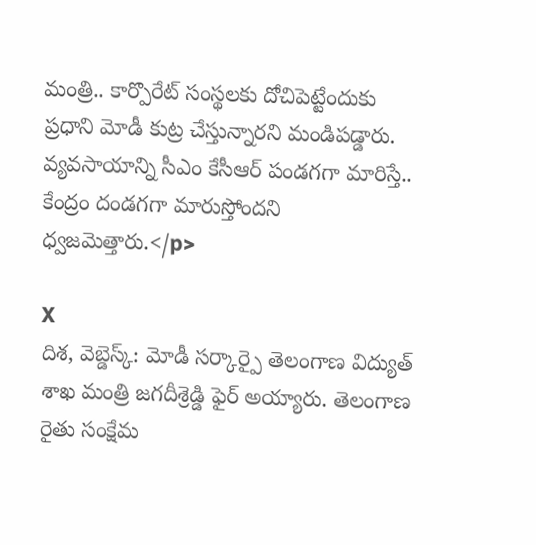మంత్రి.. కార్పొరేట్ సంస్థలకు దోచిపెట్టేందుకు ప్రధాని మోడీ కుట్ర చేస్తున్నారని మండిపడ్డారు. వ్యవసాయాన్ని సీఎం కేసీఆర్ పండగగా మారిస్తే.. కేంద్రం దండగగా మారుస్తోందని ధ్వజమెత్తారు.</p>

X
దిశ, వెబ్డెస్క్: మోడీ సర్కార్పై తెలంగాణ విద్యుత్ శాఖ మంత్రి జగదీశ్రెడ్డి ఫైర్ అయ్యారు. తెలంగాణ రైతు సంక్షేమ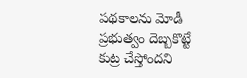పథకాలను మోడీ ప్రభుత్వం దెబ్బకొట్టే కుట్ర చేస్తోందని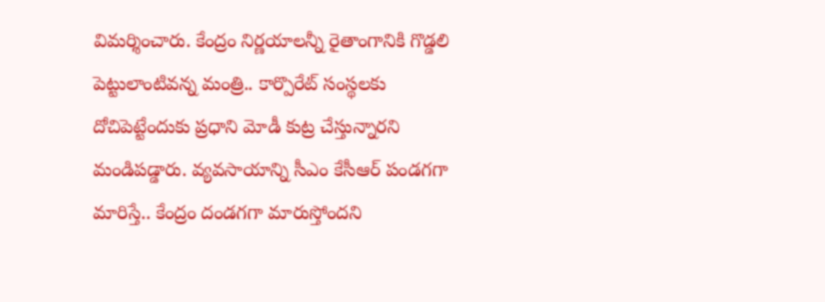విమర్శించారు. కేంద్రం నిర్ణయాలన్నీ రైతాంగానికి గొడ్డలి పెట్టులాంటివన్న మంత్రి.. కార్పొరేట్ సంస్థలకు దోచిపెట్టేందుకు ప్రధాని మోడీ కుట్ర చేస్తున్నారని మండిపడ్డారు. వ్యవసాయాన్ని సీఎం కేసీఆర్ పండగగా మారిస్తే.. కేంద్రం దండగగా మారుస్తోందని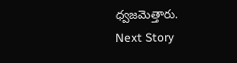ధ్వజమెత్తారు.
Next Story